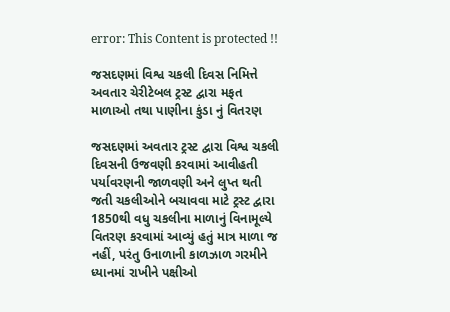error: This Content is protected !!

જસદણમાં વિશ્વ ચકલી દિવસ નિમિત્તે અવતાર ચેરીટેબલ ટ્રસ્ટ દ્વારા મફત માળાઓ તથા પાણીના કુંડા નું વિતરણ

જસદણમાં અવતાર ટ્રસ્ટ દ્વારા વિશ્વ ચકલી દિવસની ઉજવણી કરવામાં આવીહતી પર્યાવરણની જાળવણી અને લુપ્ત થતી જતી ચકલીઓને બચાવવા માટે ટ્રસ્ટ દ્વારા 1850થી વધુ ચકલીના માળાનું વિનામૂલ્યે વિતરણ કરવામાં આવ્યું હતું માત્ર માળા જ નહીં, પરંતુ ઉનાળાની કાળઝાળ ગરમીને ધ્યાનમાં રાખીને પક્ષીઓ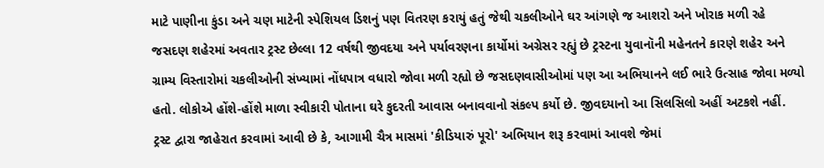માટે પાણીના કુંડા અને ચણ માટેની સ્પેશિયલ ડિશનું પણ વિતરણ કરાયું હતું જેથી ચકલીઓને ઘર આંગણે જ આશરો અને ખોરાક મળી રહે જસદણ શહેરમાં અવતાર ટ્રસ્ટ છેલ્લા 12 વર્ષથી જીવદયા અને પર્યાવરણના કાર્યોમાં અગ્રેસર રહ્યું છે ટ્રસ્ટના યુવાનૉની મહેનતને કારણે શહેર અને ગ્રામ્ય વિસ્તારોમાં ચકલીઓની સંખ્યામાં નોંધપાત્ર વધારો જોવા મળી રહ્યો છે જસદણવાસીઓમાં પણ આ અભિયાનને લઈ ભારે ઉત્સાહ જોવા મળ્યો હતો. લોકોએ હોંશે-હોંશે માળા સ્વીકારી પોતાના ઘરે કુદરતી આવાસ બનાવવાનો સંકલ્પ કર્યો છે. જીવદયાનો આ સિલસિલો અહીં અટકશે નહીં. ટ્રસ્ટ દ્વારા જાહેરાત કરવામાં આવી છે કે, આગામી ચૈત્ર માસમાં 'કીડિયારું પૂરો' અભિયાન શરૂ કરવામાં આવશે જેમાં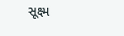સૂક્ષ્મ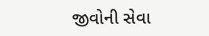જીવોની સેવા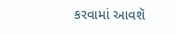કરવામાં આવશૅ